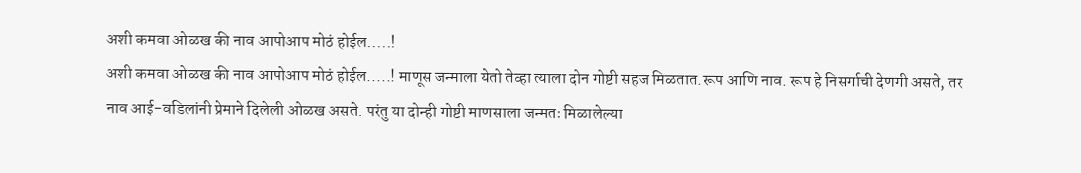अशी कमवा ओळख की नाव आपोआप मोठं होईल.....!
अशी कमवा ओळख की नाव आपोआप मोठं होईल.....! माणूस जन्माला येतो तेव्हा त्याला दोन गोष्टी सहज मिळतात.रूप आणि नाव. रूप हे निसर्गाची देणगी असते, तर नाव आई-वडिलांनी प्रेमाने दिलेली ओळख असते. परंतु या दोन्ही गोष्टी माणसाला जन्मतः मिळालेल्या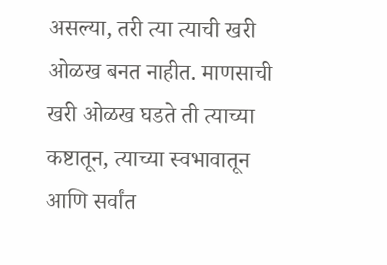असल्या, तरी त्या त्याची खरी ओळख बनत नाहीत. माणसाची खरी ओळख घडते ती त्याच्या कष्टातून, त्याच्या स्वभावातून आणि सर्वांत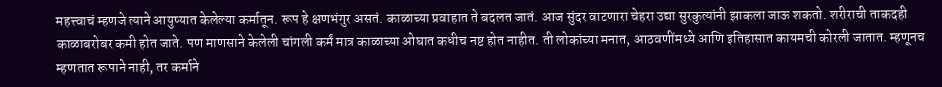महत्त्वाचं म्हणजे त्याने आयुष्यात केलेल्या कर्मातून. रूप हे क्षणभंगुर असतं. काळाच्या प्रवाहात ते बदलत जातं. आज सुंदर वाटणारा चेहरा उद्या सुरकुत्यांनी झाकला जाऊ शकतो. शरीराची ताकदही काळाबरोबर कमी होत जाते. पण माणसाने केलेली चांगली कर्मं मात्र काळाच्या ओघात कधीच नष्ट होत नाहीत. ती लोकांच्या मनात, आठवणींमध्ये आणि इतिहासात कायमची कोरली जातात. म्हणूनच म्हणतात रूपाने नाही, तर कर्माने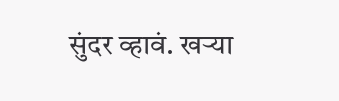सुंदर व्हावं. खऱ्या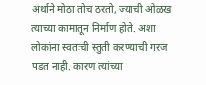अर्थाने मोठा तोच ठरतो, ज्याची ओळख त्याच्या कामातून निर्माण होते. अशा लोकांना स्वतःची स्तुती करण्याची गरज पडत नाही. कारण त्यांच्या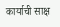कार्याची साक्ष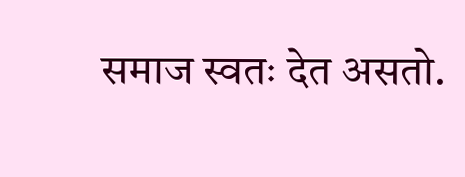समाज स्वतः देत असतो.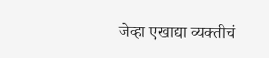जेव्हा एखाद्या व्यक्तीचं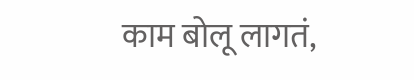काम बोलू लागतं,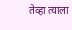तेव्हा त्याला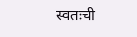स्वतःची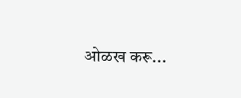ओळख करू...